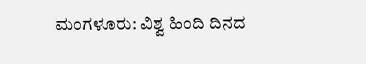ಮಂಗಳೂರು: ವಿಶ್ವ ಹಿಂದಿ ದಿನದ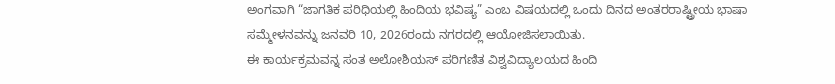ಅಂಗವಾಗಿ “ಜಾಗತಿಕ ಪರಿಧಿಯಲ್ಲಿ ಹಿಂದಿಯ ಭವಿಷ್ಯ” ಎಂಬ ವಿಷಯದಲ್ಲಿ ಒಂದು ದಿನದ ಅಂತರರಾಷ್ಟ್ರೀಯ ಭಾಷಾ ಸಮ್ಮೇಳನವನ್ನು ಜನವರಿ 10, 2026ರಂದು ನಗರದಲ್ಲಿ ಆಯೋಜಿಸಲಾಯಿತು.
ಈ ಕಾರ್ಯಕ್ರಮವನ್ನ ಸಂತ ಅಲೋಶಿಯಸ್ ಪರಿಗಣಿತ ವಿಶ್ವವಿದ್ಯಾಲಯದ ಹಿಂದಿ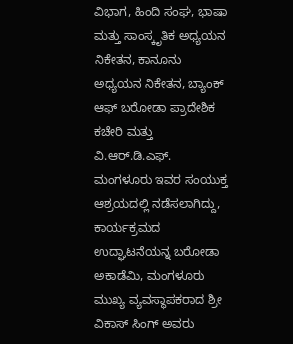ವಿಭಾಗ, ಹಿಂದಿ ಸಂಘ, ಭಾಷಾ ಮತ್ತು ಸಾಂಸ್ಕೃತಿಕ ಅಧ್ಯಯನ ನಿಕೇತನ, ಕಾನೂನು ಅಧ್ಯಯನ ನಿಕೇತನ, ಬ್ಯಾಂಕ್ ಆಫ್ ಬರೋಡಾ ಪ್ರಾದೇಶಿಕ ಕಚೇರಿ ಮತ್ತು ವಿ.ಆರ್.ಡಿ.ಎಫ್. ಮಂಗಳೂರು ಇವರ ಸಂಯುಕ್ತ ಆಶ್ರಯದಲ್ಲಿ ನಡೆಸಲಾಗಿದ್ದು, ಕಾರ್ಯಕ್ರಮದ ಉದ್ಘಾಟನೆಯನ್ನ ಬರೋಡಾ ಅಕಾಡೆಮಿ, ಮಂಗಳೂರು ಮುಖ್ಯ ವ್ಯವಸ್ಥಾಪಕರಾದ ಶ್ರೀ ವಿಕಾಸ್ ಸಿಂಗ್ ಅವರು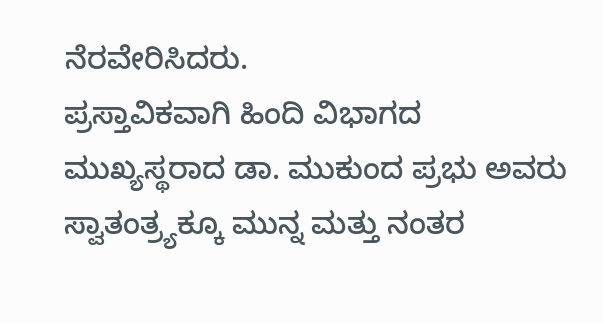ನೆರವೇರಿಸಿದರು.
ಪ್ರಸ್ತಾವಿಕವಾಗಿ ಹಿಂದಿ ವಿಭಾಗದ ಮುಖ್ಯಸ್ಥರಾದ ಡಾ. ಮುಕುಂದ ಪ್ರಭು ಅವರು ಸ್ವಾತಂತ್ರ್ಯಕ್ಕೂ ಮುನ್ನ ಮತ್ತು ನಂತರ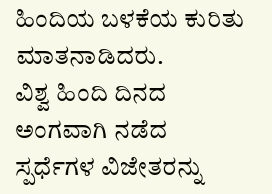ಹಿಂದಿಯ ಬಳಕೆಯ ಕುರಿತು ಮಾತನಾಡಿದರು.
ವಿಶ್ವ ಹಿಂದಿ ದಿನದ ಅಂಗವಾಗಿ ನಡೆದ ಸ್ಪರ್ಧೆಗಳ ವಿಜೇತರನ್ನು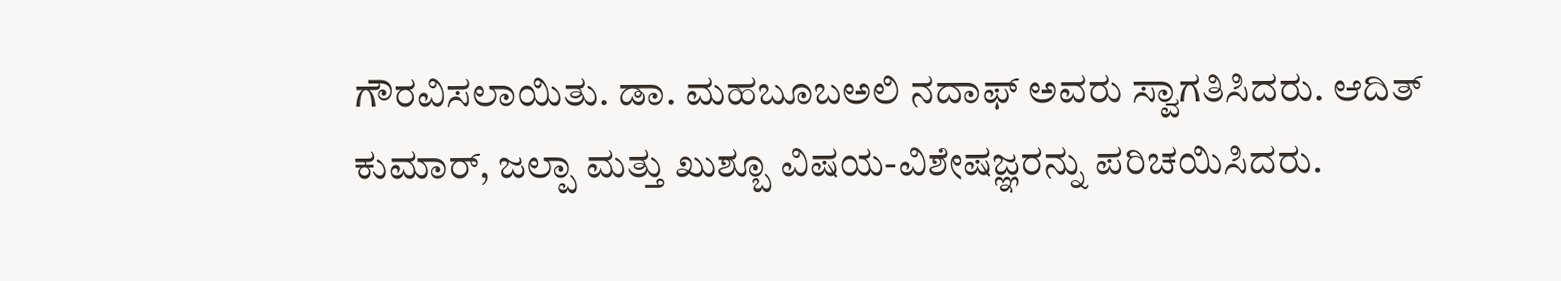ಗೌರವಿಸಲಾಯಿತು. ಡಾ. ಮಹಬೂಬಅಲಿ ನದಾಫ್ ಅವರು ಸ್ವಾಗತಿಸಿದರು. ಆದಿತ್ ಕುಮಾರ್, ಜಲ್ಪಾ ಮತ್ತು ಖುಶ್ಬೂ ವಿಷಯ-ವಿಶೇಷಜ್ಞರನ್ನು ಪರಿಚಯಿಸಿದರು.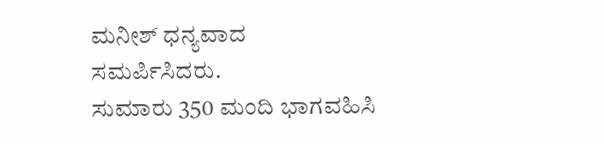ಮನೀಶ್ ಧನ್ಯವಾದ ಸಮರ್ಪಿಸಿದರು.
ಸುಮಾರು 350 ಮಂದಿ ಭಾಗವಹಿಸಿ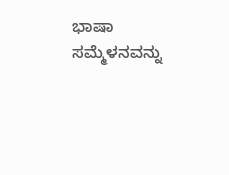ಭಾಷಾ ಸಮ್ಮೆಳನವನ್ನು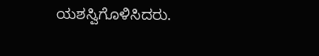ಯಶಸ್ವಿಗೊಳಿಸಿದರು.